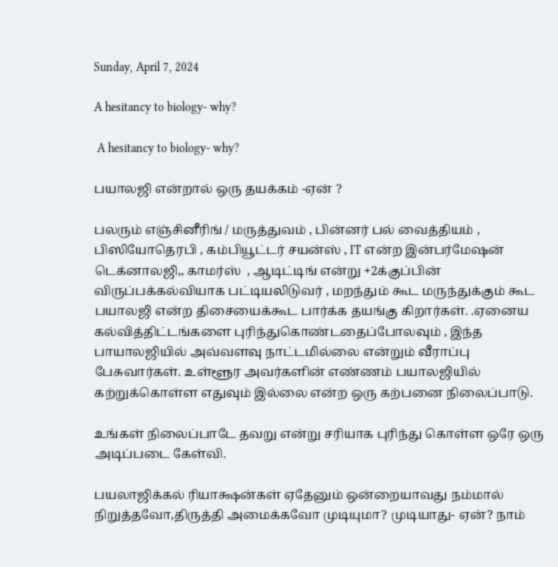Sunday, April 7, 2024

A hesitancy to biology- why?

 A hesitancy to biology- why?

பயாலஜி என்றால் ஒரு தயக்கம் -ஏன் ?

பலரும் எஞ்சினீரிங் / மருத்துவம் , பின்னர் பல் வைத்தியம் , பிஸியோதெரபி , கம்பியூட்டர் சயன்ஸ் , IT என்ற இன்பர்மேஷன்  டெக்னாலஜி,, காமர்ஸ்  , ஆடிட்டிங் என்று +2க்குப்பின் விருப்பக்கல்வியாக பட்டியலிடுவர் , மறந்தும் கூட மருந்துக்கும் கூட பயாலஜி என்ற திசையைக்கூட பார்க்க தயங்கு கிறார்கள். .ஏனைய கல்வித்திட்டங்களை புரிந்துகொண்டதைப்போலவும் , இந்த பாயாலஜியில் அவ்வளவு நாட்டமில்லை என்றும் வீராப்பு பேசுவார்கள். உள்ளூர அவர்களின் எண்ணம் பயாலஜியில் கற்றுக்கொள்ள எதுவும் இல்லை என்ற ஒரு கற்பனை நிலைப்பாடு.

உங்கள் நிலைப்பாடே தவறு என்று சரியாக புரிந்து கொள்ள ஒரே ஒரு அடிப்படை கேள்வி.

பயலாஜிக்கல் ரியாக்ஷன்கள் ஏதேனும் ஒன்றையாவது நம்மால் நிறுத்தவோ,திருத்தி அமைக்கவோ முடியுமா? முடியாது- ஏன்? நாம்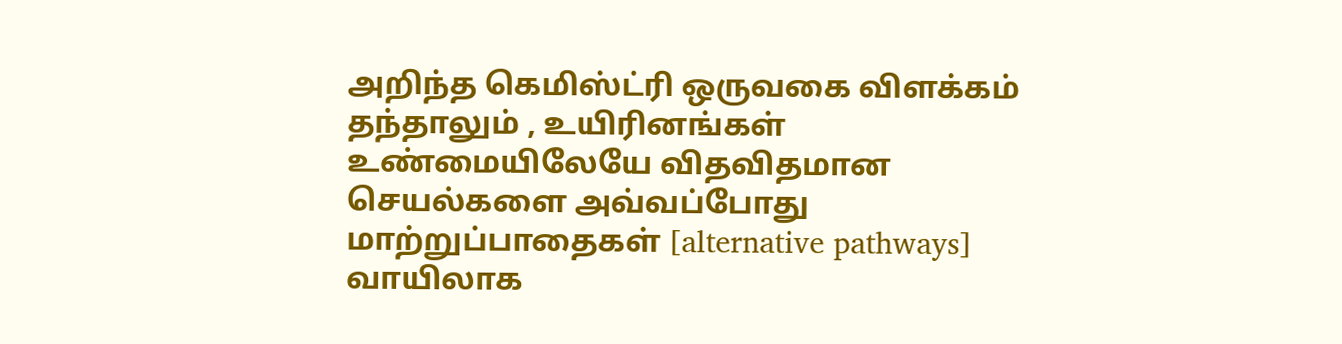அறிந்த கெமிஸ்ட்ரி ஒருவகை விளக்கம் தந்தாலும் , உயிரினங்கள் உண்மையிலேயே விதவிதமான செயல்களை அவ்வப்போது மாற்றுப்பாதைகள் [alternative pathways] வாயிலாக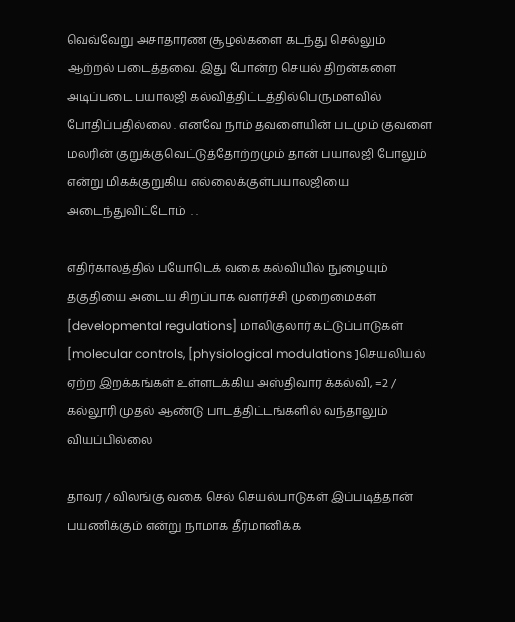வெவ்வேறு அசாதாரண சூழல்களை கடந்து செல்லும் ஆற்றல் படைத்தவை. இது போன்ற செயல் திறன்களை அடிப்படை பயாலஜி கல்வித்திட்டத்தில்பெருமளவில்  போதிப்பதில்லை . எனவே நாம் தவளையின் படமும் குவளை மலரின் குறுக்குவெட்டுத்தோற்றமும் தான் பயாலஜி போலும் என்று மிகக்குறுகிய எல்லைக்குள்பயாலஜியை  அடைந்துவிட்டோம்  . .

எதிர்காலத்தில் பயோடெக் வகை கல்வியில் நுழையும் தகுதியை அடைய சிறப்பாக வளர்ச்சி முறைமைகள் [developmental regulations] மாலிகுலார் கட்டுப்பாடுகள்  [molecular controls, [physiological modulations ]செயலியல் ஏற்ற இறக்கங்கள் உள்ளடக்கிய அஸ்திவார க்கல்வி, =2 / கல்லூரி முதல் ஆண்டு பாடத்திட்டங்களில் வந்தாலும் வியப்பில்லை

தாவர / விலங்கு வகை செல் செயல்பாடுகள் இப்படித்தான் பயணிக்கும் என்று நாமாக தீர்மானிக்க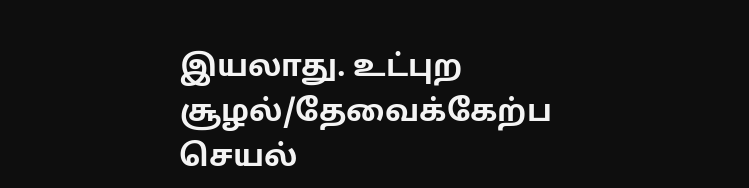இயலாது. உட்புற சூழல்/தேவைக்கேற்ப செயல்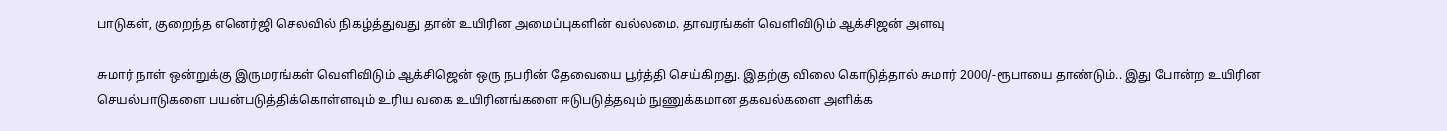பாடுகள், குறைந்த எனெர்ஜி செலவில் நிகழ்த்துவது தான் உயிரின அமைப்புகளின் வல்லமை. தாவரங்கள் வெளிவிடும் ஆக்சிஜன் அளவு

சுமார் நாள் ஒன்றுக்கு இருமரங்கள் வெளிவிடும் ஆக்சிஜென் ஒரு நபரின் தேவையை பூர்த்தி செய்கிறது. இதற்கு விலை கொடுத்தால் சுமார் 2000/-ரூபாயை தாண்டும்.. இது போன்ற உயிரின செயல்பாடுகளை பயன்படுத்திக்கொள்ளவும் உரிய வகை உயிரினங்களை ஈடுபடுத்தவும் நுணுக்கமான தகவல்களை அளிக்க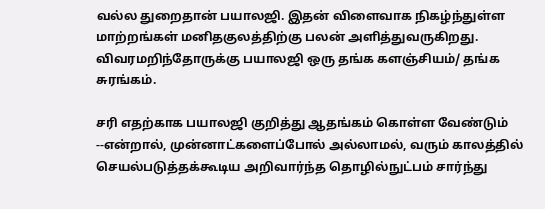வல்ல துறைதான் பயாலஜி. இதன் விளைவாக நிகழ்ந்துள்ள மாற்றங்கள் மனிதகுலத்திற்கு பலன் அளித்துவருகிறது. விவரமறிந்தோருக்கு பயாலஜி ஒரு தங்க களஞ்சியம்/ தங்க சுரங்கம்.

சரி எதற்காக பயாலஜி குறித்து ஆதங்கம் கொள்ள வேண்டும் --என்றால், முன்னாட்களைப்போல் அல்லாமல், வரும் காலத்தில் செயல்படுத்தக்கூடிய அறிவார்ந்த தொழில்நுட்பம் சார்ந்து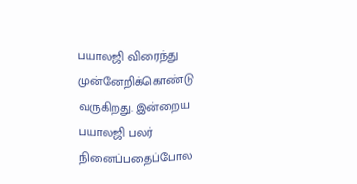பயாலஜி விரைந்து முன்னேறிக்கொண்டு வருகிறது. இன்றைய பயாலஜி பலர் நினைப்பதைப்போல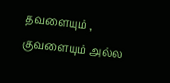தவளையும் , குவளையும் அல்ல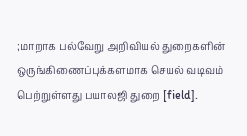;மாறாக பல்வேறு அறிவியல் துறைகளின் ஒருங்கிணைப்புக்களமாக செயல் வடிவம் பெற்றுள்ளது பயாலஜி துறை [field].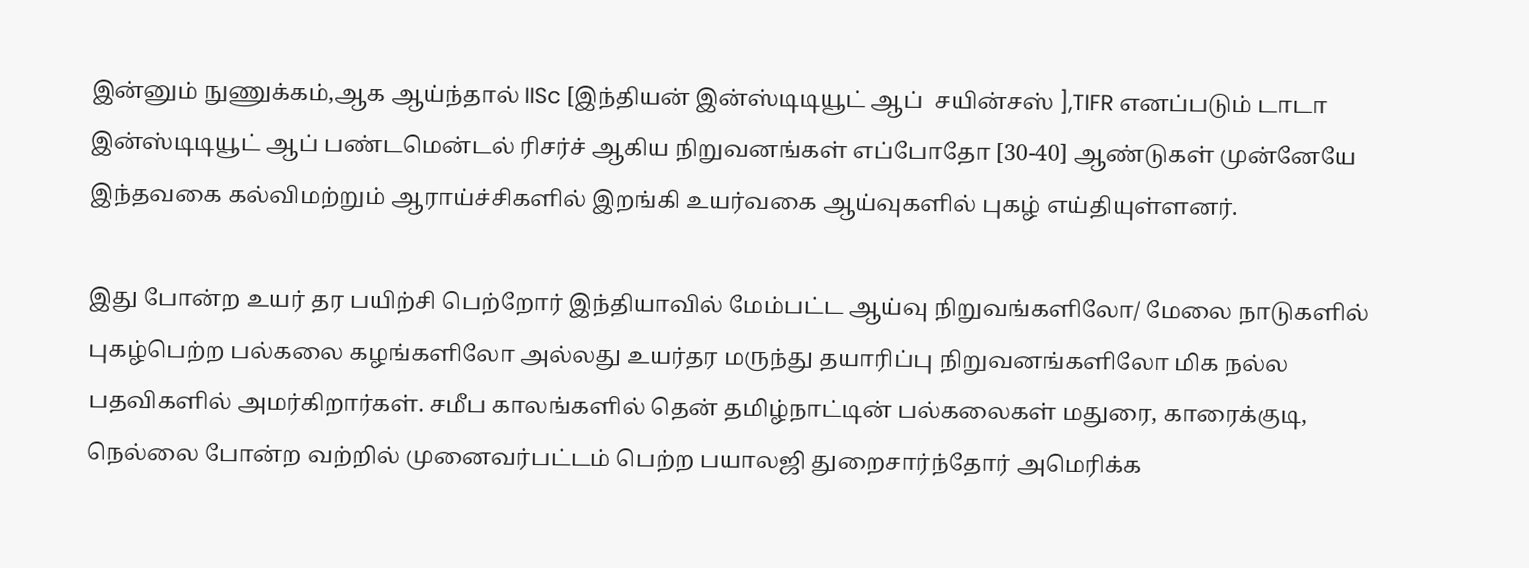இன்னும் நுணுக்கம்,ஆக ஆய்ந்தால் IISc [இந்தியன் இன்ஸ்டிடியூட் ஆப்  சயின்சஸ் ],TIFR எனப்படும் டாடா இன்ஸ்டிடியூட் ஆப் பண்டமென்டல் ரிசர்ச் ஆகிய நிறுவனங்கள் எப்போதோ [30-40] ஆண்டுகள் முன்னேயே இந்தவகை கல்விமற்றும் ஆராய்ச்சிகளில் இறங்கி உயர்வகை ஆய்வுகளில் புகழ் எய்தியுள்ளனர்.

இது போன்ற உயர் தர பயிற்சி பெற்றோர் இந்தியாவில் மேம்பட்ட ஆய்வு நிறுவங்களிலோ/ மேலை நாடுகளில் புகழ்பெற்ற பல்கலை கழங்களிலோ அல்லது உயர்தர மருந்து தயாரிப்பு நிறுவனங்களிலோ மிக நல்ல பதவிகளில் அமர்கிறார்கள். சமீப காலங்களில் தென் தமிழ்நாட்டின் பல்கலைகள் மதுரை, காரைக்குடி, நெல்லை போன்ற வற்றில் முனைவர்பட்டம் பெற்ற பயாலஜி துறைசார்ந்தோர் அமெரிக்க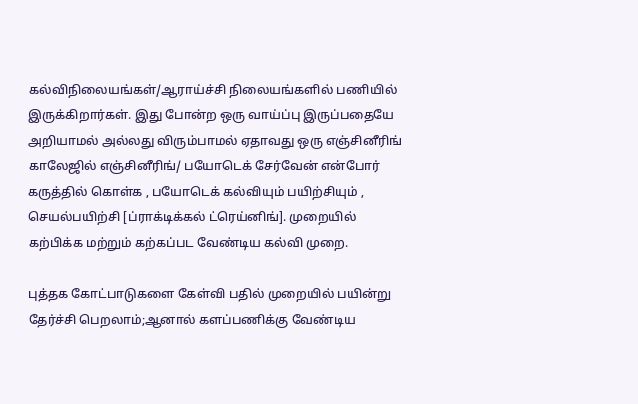கல்விநிலையங்கள்/ஆராய்ச்சி நிலையங்களில் பணியில் இருக்கிறார்கள். இது போன்ற ஒரு வாய்ப்பு இருப்பதையே அறியாமல் அல்லது விரும்பாமல் ஏதாவது ஒரு எஞ்சினீரிங் காலேஜில் எஞ்சினீரிங்/ பயோடெக் சேர்வேன் என்போர் கருத்தில் கொள்க , பயோடெக் கல்வியும் பயிற்சியும் , செயல்பயிற்சி [ப்ராக்டிக்கல் ட்ரெய்னிங்]. முறையில் கற்பிக்க மற்றும் கற்கப்பட வேண்டிய கல்வி முறை.

புத்தக கோட்பாடுகளை கேள்வி பதில் முறையில் பயின்று தேர்ச்சி பெறலாம்;ஆனால் களப்பணிக்கு வேண்டிய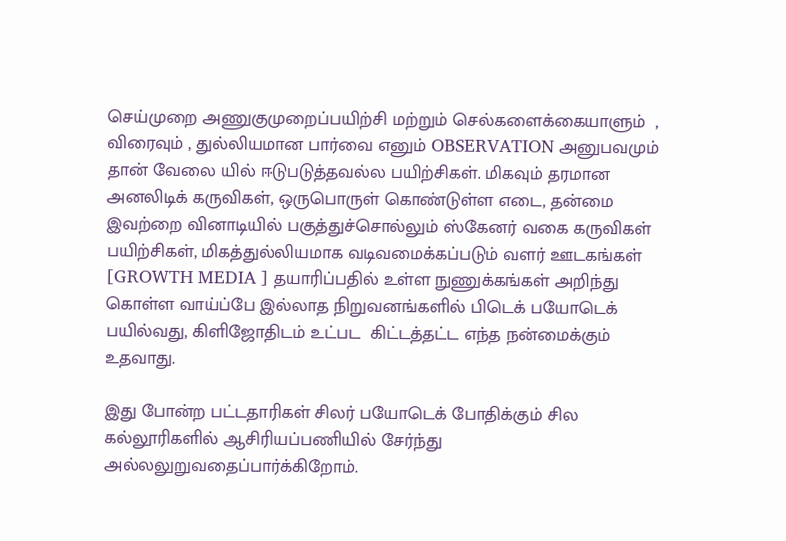செய்முறை அணுகுமுறைப்பயிற்சி மற்றும் செல்களைக்கையாளும்  , விரைவும் , துல்லியமான பார்வை எனும் OBSERVATION அனுபவமும் தான் வேலை யில் ஈடுபடுத்தவல்ல பயிற்சிகள். மிகவும் தரமான அனலிடிக் கருவிகள், ஒருபொருள் கொண்டுள்ள எடை, தன்மை இவற்றை வினாடியில் பகுத்துச்சொல்லும் ஸ்கேனர் வகை கருவிகள் பயிற்சிகள், மிகத்துல்லியமாக வடிவமைக்கப்படும் வளர் ஊடகங்கள் [GROWTH MEDIA ] தயாரிப்பதில் உள்ள நுணுக்கங்கள் அறிந்து கொள்ள வாய்ப்பே இல்லாத நிறுவனங்களில் பிடெக் பயோடெக் பயில்வது, கிளிஜோதிடம் உட்பட  கிட்டத்தட்ட எந்த நன்மைக்கும் உதவாது.

இது போன்ற பட்டதாரிகள் சிலர் பயோடெக் போதிக்கும் சில கல்லூரிகளில் ஆசிரியப்பணியில் சேர்ந்து அல்லலுறுவதைப்பார்க்கிறோம்.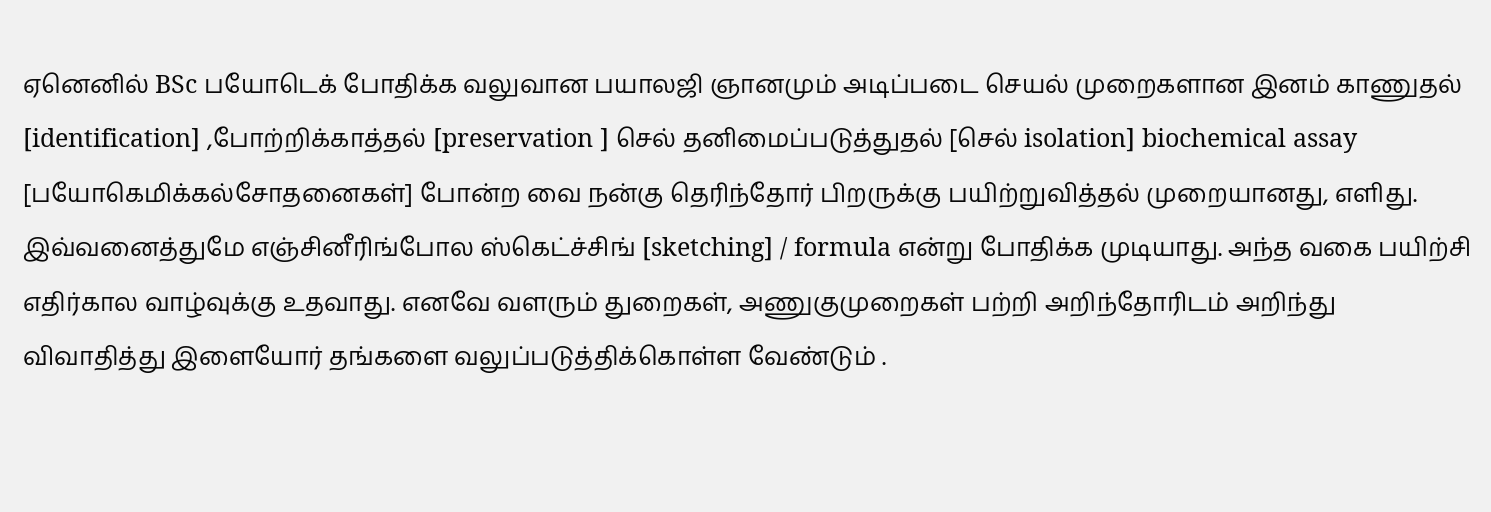ஏனெனில் BSc பயோடெக் போதிக்க வலுவான பயாலஜி ஞானமும் அடிப்படை செயல் முறைகளான இனம் காணுதல் [identification] ,போற்றிக்காத்தல் [preservation ] செல் தனிமைப்படுத்துதல் [செல் isolation] biochemical assay [பயோகெமிக்கல்சோதனைகள்] போன்ற வை நன்கு தெரிந்தோர் பிறருக்கு பயிற்றுவித்தல் முறையானது, எளிது. இவ்வனைத்துமே எஞ்சினீரிங்போல ஸ்கெட்ச்சிங் [sketching] / formula என்று போதிக்க முடியாது. அந்த வகை பயிற்சி  எதிர்கால வாழ்வுக்கு உதவாது. எனவே வளரும் துறைகள், அணுகுமுறைகள் பற்றி அறிந்தோரிடம் அறிந்து விவாதித்து இளையோர் தங்களை வலுப்படுத்திக்கொள்ள வேண்டும் .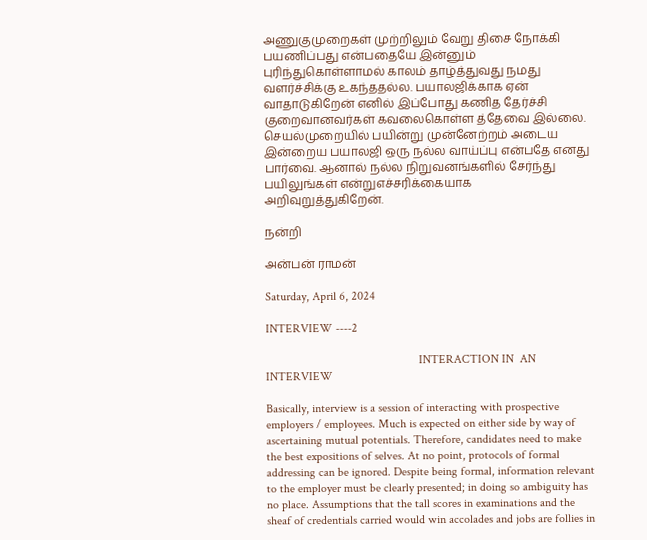அணுகுமுறைகள் முற்றிலும் வேறு திசை நோக்கி பயணிப்பது என்பதையே இன்னும் புரிந்துகொள்ளாமல் காலம் தாழ்த்துவது நமது வளர்ச்சிக்கு உகந்ததல்ல. பயாலஜிக்காக ஏன் வாதாடுகிறேன் எனில் இப்போது கணித தேர்ச்சி குறைவானவர்கள் கவலைகொள்ள த்தேவை இல்லை.  செயல்முறையில் பயின்று முன்னேற்றம் அடைய இன்றைய பயாலஜி ஒரு நல்ல வாய்ப்பு என்பதே எனது பார்வை. ஆனால் நல்ல நிறுவனங்களில் சேர்ந்து பயிலுங்கள் என்றுஎச்சரிக்கையாக அறிவுறுத்துகிறேன்.

நன்றி

அன்பன் ராமன்

Saturday, April 6, 2024

INTERVIEW ----2

                                                   INTERACTION IN  AN INTERVIEW

Basically, interview is a session of interacting with prospective employers / employees. Much is expected on either side by way of ascertaining mutual potentials. Therefore, candidates need to make the best expositions of selves. At no point, protocols of formal addressing can be ignored. Despite being formal, information relevant to the employer must be clearly presented; in doing so ambiguity has no place. Assumptions that the tall scores in examinations and the sheaf of credentials carried would win accolades and jobs are follies in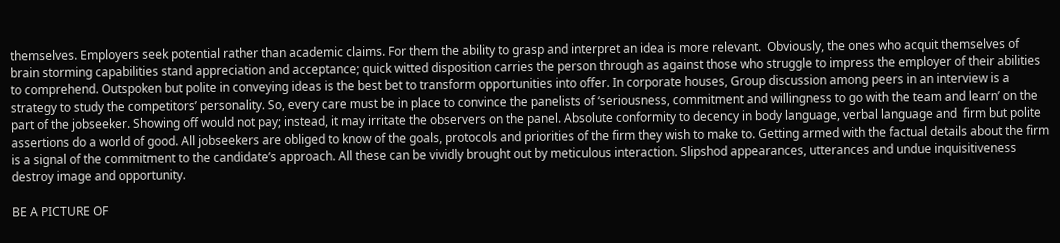themselves. Employers seek potential rather than academic claims. For them the ability to grasp and interpret an idea is more relevant.  Obviously, the ones who acquit themselves of brain storming capabilities stand appreciation and acceptance; quick witted disposition carries the person through as against those who struggle to impress the employer of their abilities to comprehend. Outspoken but polite in conveying ideas is the best bet to transform opportunities into offer. In corporate houses, Group discussion among peers in an interview is a strategy to study the competitors’ personality. So, every care must be in place to convince the panelists of ‘seriousness, commitment and willingness to go with the team and learn’ on the part of the jobseeker. Showing off would not pay; instead, it may irritate the observers on the panel. Absolute conformity to decency in body language, verbal language and  firm but polite assertions do a world of good. All jobseekers are obliged to know of the goals, protocols and priorities of the firm they wish to make to. Getting armed with the factual details about the firm is a signal of the commitment to the candidate’s approach. All these can be vividly brought out by meticulous interaction. Slipshod appearances, utterances and undue inquisitiveness destroy image and opportunity.

BE A PICTURE OF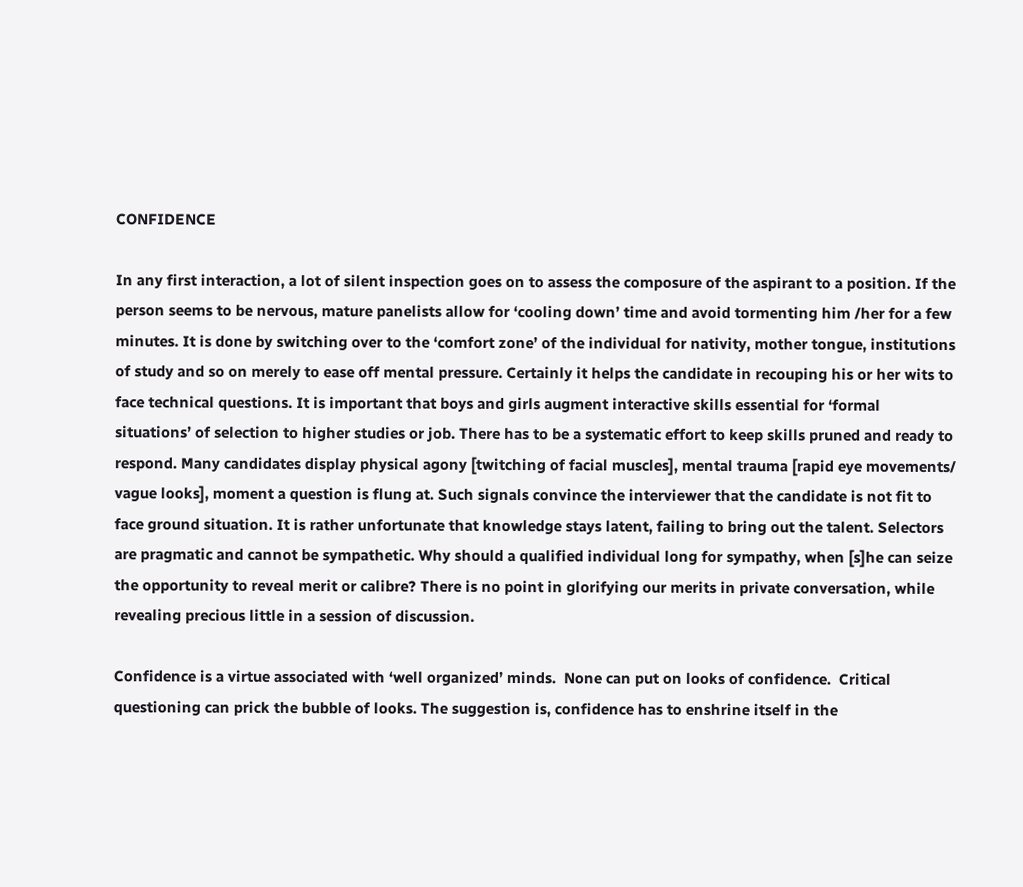CONFIDENCE

In any first interaction, a lot of silent inspection goes on to assess the composure of the aspirant to a position. If the person seems to be nervous, mature panelists allow for ‘cooling down’ time and avoid tormenting him /her for a few minutes. It is done by switching over to the ‘comfort zone’ of the individual for nativity, mother tongue, institutions of study and so on merely to ease off mental pressure. Certainly it helps the candidate in recouping his or her wits to face technical questions. It is important that boys and girls augment interactive skills essential for ‘formal situations’ of selection to higher studies or job. There has to be a systematic effort to keep skills pruned and ready to respond. Many candidates display physical agony [twitching of facial muscles], mental trauma [rapid eye movements/ vague looks], moment a question is flung at. Such signals convince the interviewer that the candidate is not fit to face ground situation. It is rather unfortunate that knowledge stays latent, failing to bring out the talent. Selectors are pragmatic and cannot be sympathetic. Why should a qualified individual long for sympathy, when [s]he can seize the opportunity to reveal merit or calibre? There is no point in glorifying our merits in private conversation, while revealing precious little in a session of discussion.

Confidence is a virtue associated with ‘well organized’ minds.  None can put on looks of confidence.  Critical questioning can prick the bubble of looks. The suggestion is, confidence has to enshrine itself in the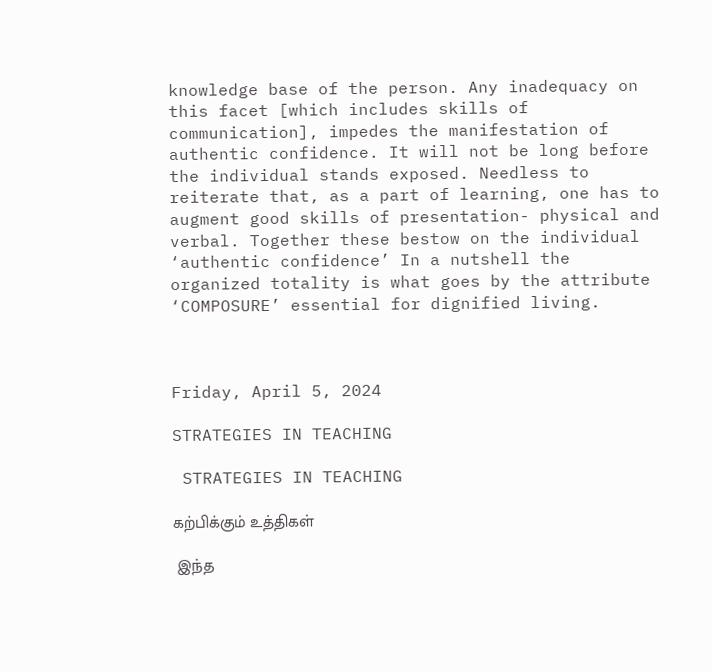knowledge base of the person. Any inadequacy on this facet [which includes skills of communication], impedes the manifestation of authentic confidence. It will not be long before the individual stands exposed. Needless to reiterate that, as a part of learning, one has to augment good skills of presentation- physical and verbal. Together these bestow on the individual ‘authentic confidence’ In a nutshell the organized totality is what goes by the attribute ‘COMPOSURE’ essential for dignified living.



Friday, April 5, 2024

STRATEGIES IN TEACHING

 STRATEGIES IN TEACHING

கற்பிக்கும் உத்திகள்

 இந்த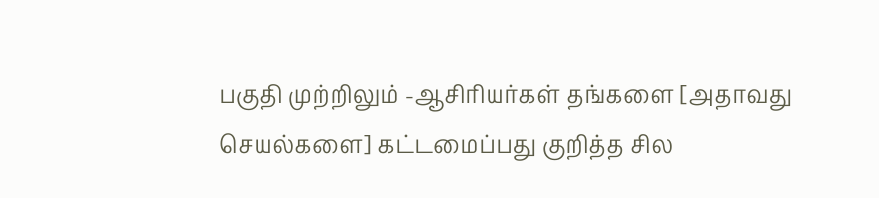பகுதி முற்றிலும் -ஆசிரியர்கள் தங்களை [அதாவது செயல்களை] கட்டமைப்பது குறித்த சில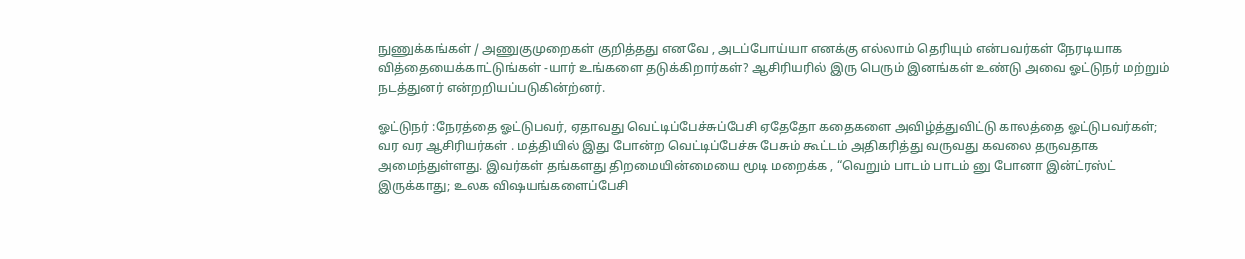நுணுக்கங்கள் / அணுகுமுறைகள் குறித்தது எனவே , அடப்போய்யா எனக்கு எல்லாம் தெரியும் என்பவர்கள் நேரடியாக வித்தையைக்காட்டுங்கள் -யார் உங்களை தடுக்கிறார்கள்? ஆசிரியரில் இரு பெரும் இனங்கள் உண்டு அவை ஓட்டுநர் மற்றும் நடத்துனர் என்றறியப்படுகின்ற்னர்.

ஓட்டுநர் :நேரத்தை ஓட்டுபவர், ஏதாவது வெட்டிப்பேச்சுப்பேசி ஏதேதோ கதைகளை அவிழ்த்துவிட்டு காலத்தை ஓட்டுபவர்கள்; வர வர ஆசிரியர்கள் . மத்தியில் இது போன்ற வெட்டிப்பேச்சு பேசும் கூட்டம் அதிகரித்து வருவது கவலை தருவதாக அமைந்துள்ளது. இவர்கள் தங்களது திறமையின்மையை மூடி மறைக்க , “வெறும் பாடம் பாடம் னு போனா இன்ட்ரஸ்ட் இருக்காது; உலக விஷயங்களைப்பேசி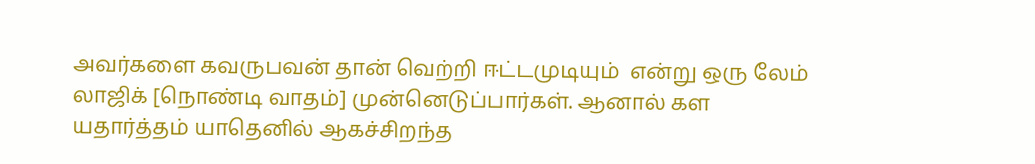அவர்களை கவருபவன் தான் வெற்றி ஈட்டமுடியும்  என்று ஒரு லேம் லாஜிக் [நொண்டி வாதம்] முன்னெடுப்பார்கள். ஆனால் கள  யதார்த்தம் யாதெனில் ஆகச்சிறந்த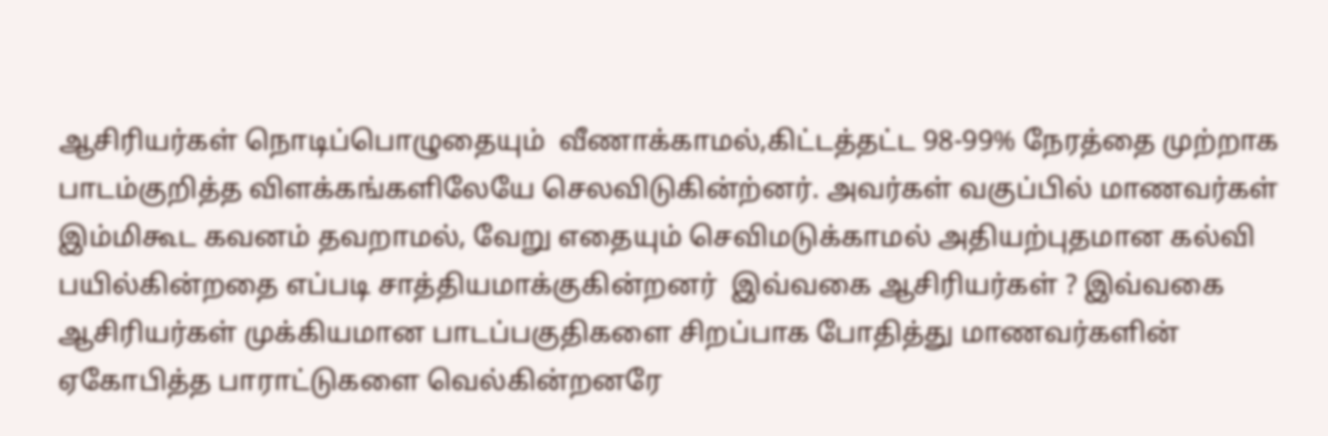ஆசிரியர்கள் நொடிப்பொழுதையும்  வீணாக்காமல்,கிட்டத்தட்ட 98-99% நேரத்தை முற்றாக பாடம்குறித்த விளக்கங்களிலேயே செலவிடுகின்ற்னர். அவர்கள் வகுப்பில் மாணவர்கள் இம்மிகூட கவனம் தவறாமல், வேறு எதையும் செவிமடுக்காமல் அதியற்புதமான கல்வி பயில்கின்றதை எப்படி சாத்தியமாக்குகின்றனர்  இவ்வகை ஆசிரியர்கள் ? இவ்வகை ஆசிரியர்கள் முக்கியமான பாடப்பகுதிகளை சிறப்பாக போதித்து மாணவர்களின் ஏகோபித்த பாராட்டுகளை வெல்கின்றனரே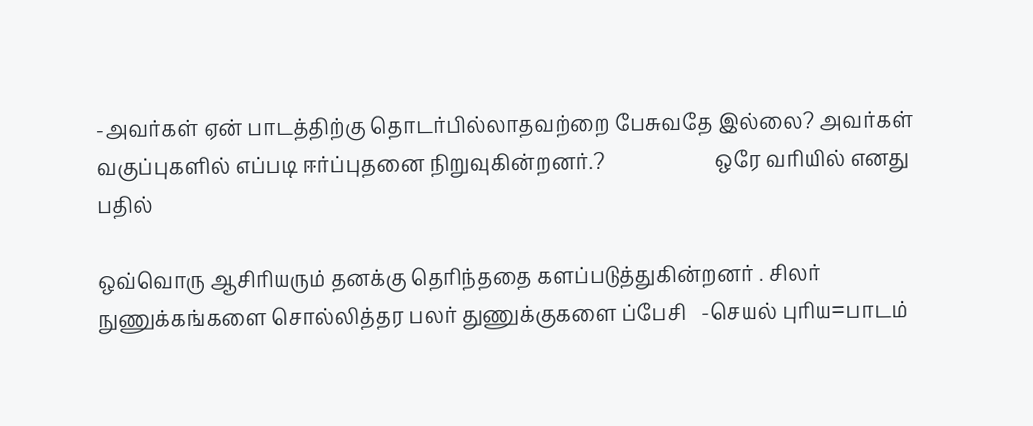-அவர்கள் ஏன் பாடத்திற்கு தொடர்பில்லாதவற்றை பேசுவதே இல்லை? அவர்கள் வகுப்புகளில் எப்படி ஈர்ப்புதனை நிறுவுகின்றனர்.?                      ஒரே வரியில் எனது பதில்

ஒவ்வொரு ஆசிரியரும் தனக்கு தெரிந்ததை களப்படுத்துகின்றனர் . சிலர் நுணுக்கங்களை சொல்லித்தர பலர் துணுக்குகளை ப்பேசி   -செயல் புரிய=பாடம்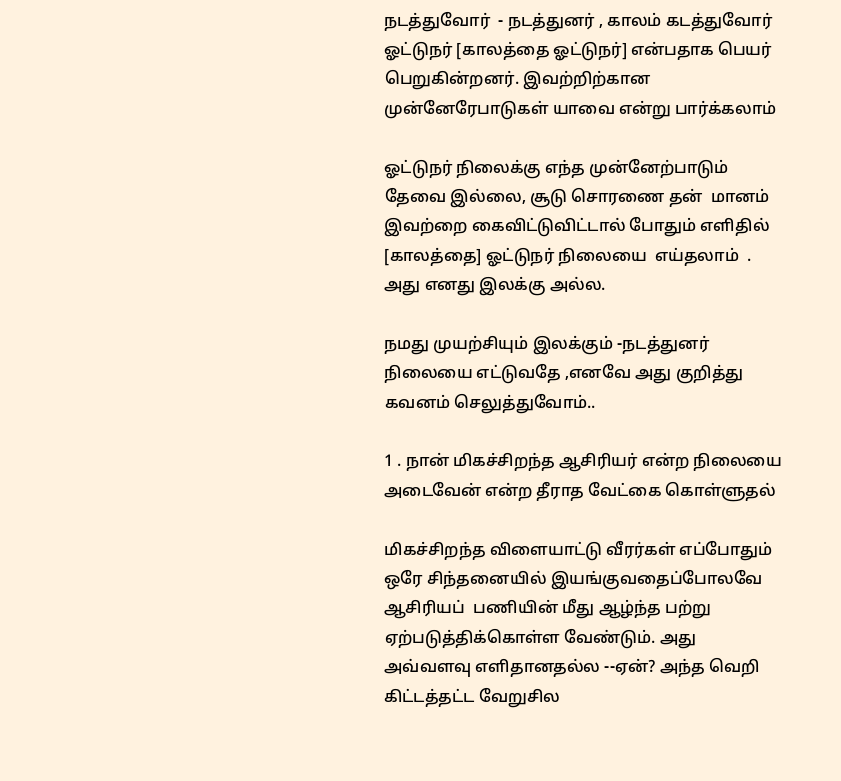நடத்துவோர்  - நடத்துனர் , காலம் கடத்துவோர் ஓட்டுநர் [காலத்தை ஓட்டுநர்] என்பதாக பெயர் பெறுகின்றனர். இவற்றிற்கான முன்னேரேபாடுகள் யாவை என்று பார்க்கலாம்

ஓட்டுநர் நிலைக்கு எந்த முன்னேற்பாடும் தேவை இல்லை, சூடு சொரணை தன்  மானம் இவற்றை கைவிட்டுவிட்டால் போதும் எளிதில் [காலத்தை] ஓட்டுநர் நிலையை  எய்தலாம்  . அது எனது இலக்கு அல்ல.

நமது முயற்சியும் இலக்கும் -நடத்துனர் நிலையை எட்டுவதே ,எனவே அது குறித்து கவனம் செலுத்துவோம்..

1 . நான் மிகச்சிறந்த ஆசிரியர் என்ற நிலையை அடைவேன் என்ற தீராத வேட்கை கொள்ளுதல்

மிகச்சிறந்த விளையாட்டு வீரர்கள் எப்போதும் ஒரே சிந்தனையில் இயங்குவதைப்போலவே ஆசிரியப்  பணியின் மீது ஆழ்ந்த பற்று ஏற்படுத்திக்கொள்ள வேண்டும். அது அவ்வளவு எளிதானதல்ல --ஏன்? அந்த வெறி கிட்டத்தட்ட வேறுசில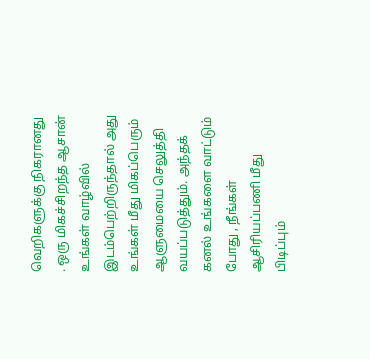வெறிகளுக்கு நிகரானது . ஒரு மிகச்சிறந்த ஆசான் உங்கள் வாழ்வில் இடம்பெற்றிருந்தால் அது உங்கள் மீது மிகப்பெரும் ஆளுமையை செலுத்தி வயப்படுத்தும். அந்தக் கனல் உங்களை வாட்டும் போது , நீங்கள் ஆசிரியப்பணி மீது பிடிப்பும்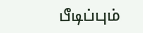பீடிப்பும்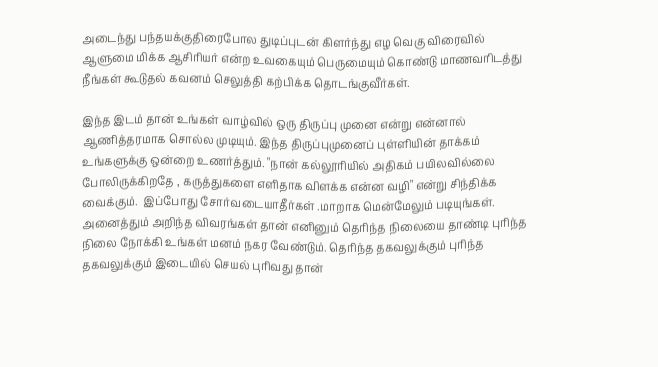அடைந்து பந்தயக்குதிரைபோல துடிப்புடன் கிளர்ந்து எழ வெகு விரைவில் ஆளுமை மிக்க ஆசிரியர் என்ற உவகையும் பெருமையும் கொண்டு மாணவரிடத்து நீங்கள் கூடுதல் கவனம் செலுத்தி கற்பிக்க தொடங்குவீர்கள்.

இந்த இடம் தான் உங்கள் வாழ்வில் ஒரு திருப்பு முனை என்று என்னால் ஆணித்தரமாக சொல்ல முடியும். இந்த திருப்புமுனைப் புள்ளியின் தாக்கம் உங்களுக்கு ஒன்றை உணர்த்தும். "நான் கல்லூரியில் அதிகம் பயிலவில்லை போலிருக்கிறதே , கருத்துகளை எளிதாக விளக்க என்ன வழி" என்று சிந்திக்க வைக்கும்.  இப்போது சோர்வடையாதீர்கள் .மாறாக மென்மேலும் படியுங்கள். அனைத்தும் அறிந்த விவரங்கள் தான் எனினும் தெரிந்த நிலையை தாண்டி புரிந்த நிலை நோக்கி உங்கள் மனம் நகர வேண்டும். தெரிந்த தகவலுக்கும் புரிந்த தகவலுக்கும் இடையில் செயல் புரிவது தான்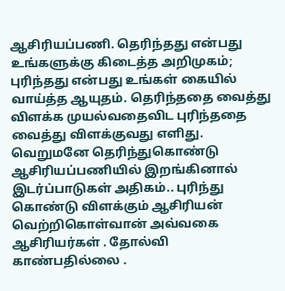ஆசிரியப்பணி. தெரிந்தது என்பது உங்களுக்கு கிடைத்த அறிமுகம்; புரிந்தது என்பது உங்கள் கையில் வாய்த்த ஆயுதம். தெரிந்ததை வைத்து விளக்க முயல்வதைவிட புரிந்ததை வைத்து விளக்குவது எளிது.  வெறுமனே தெரிந்துகொண்டு ஆசிரியப்பணியில் இறங்கினால் இடர்ப்பாடுகள் அதிகம்.. புரிந்து கொண்டு விளக்கும் ஆசிரியன் வெற்றிகொள்வான் அவ்வகை ஆசிரியர்கள் . தோல்வி காண்பதில்லை .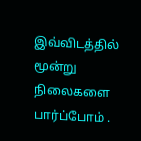இவ்விடத்தில் மூன்று நிலைகளை பார்ப்போம் .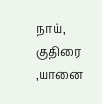நாய், குதிரை ,யானை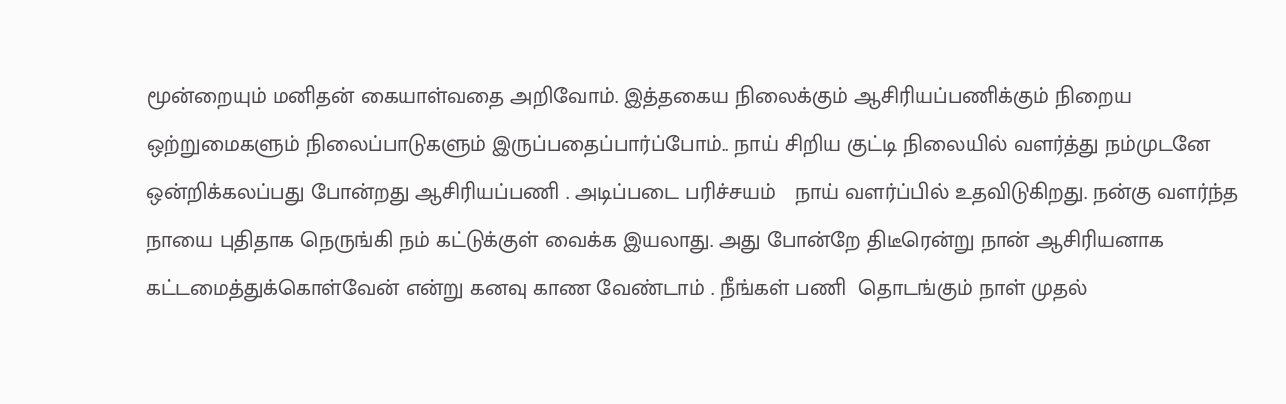மூன்றையும் மனிதன் கையாள்வதை அறிவோம். இத்தகைய நிலைக்கும் ஆசிரியப்பணிக்கும் நிறைய ஒற்றுமைகளும் நிலைப்பாடுகளும் இருப்பதைப்பார்ப்போம்.. நாய் சிறிய குட்டி நிலையில் வளர்த்து நம்முடனே ஒன்றிக்கலப்பது போன்றது ஆசிரியப்பணி . அடிப்படை பரிச்சயம்   நாய் வளர்ப்பில் உதவிடுகிறது. நன்கு வளர்ந்த நாயை புதிதாக நெருங்கி நம் கட்டுக்குள் வைக்க இயலாது. அது போன்றே திடீரென்று நான் ஆசிரியனாக கட்டமைத்துக்கொள்வேன் என்று கனவு காண வேண்டாம் . நீங்கள் பணி  தொடங்கும் நாள் முதல்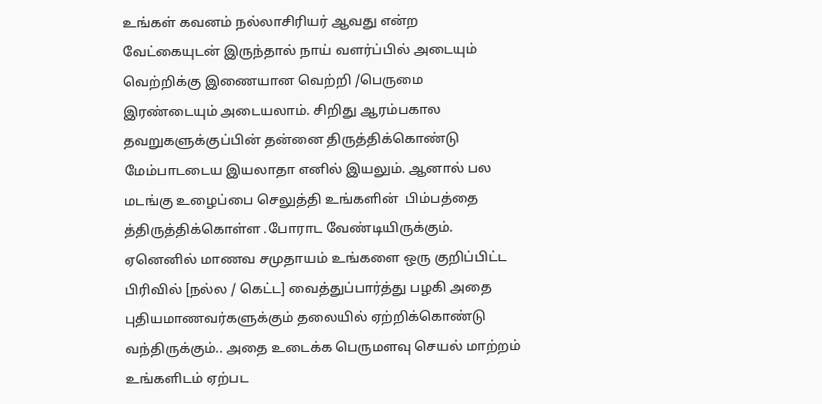உங்கள் கவனம் நல்லாசிரியர் ஆவது என்ற வேட்கையுடன் இருந்தால் நாய் வளர்ப்பில் அடையும் வெற்றிக்கு இணையான வெற்றி /பெருமை இரண்டையும் அடையலாம். சிறிது ஆரம்பகால தவறுகளுக்குப்பின் தன்னை திருத்திக்கொண்டு மேம்பாடடைய இயலாதா எனில் இயலும். ஆனால் பல மடங்கு உழைப்பை செலுத்தி உங்களின்  பிம்பத்தை த்திருத்திக்கொள்ள .போராட வேண்டியிருக்கும். ஏனெனில் மாணவ சமுதாயம் உங்களை ஒரு குறிப்பிட்ட பிரிவில் [நல்ல / கெட்ட] வைத்துப்பார்த்து பழகி அதை புதியமாணவர்களுக்கும் தலையில் ஏற்றிக்கொண்டு வந்திருக்கும்.. அதை உடைக்க பெருமளவு செயல் மாற்றம் உங்களிடம் ஏற்பட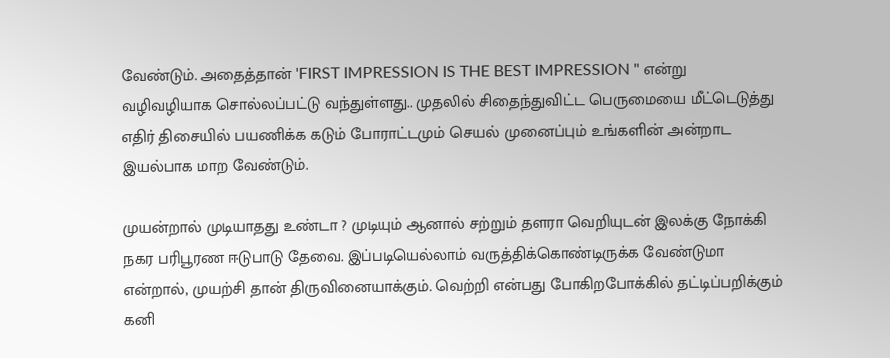வேண்டும். அதைத்தான் 'FIRST IMPRESSION IS THE BEST IMPRESSION " என்று வழிவழியாக சொல்லப்பட்டு வந்துள்ளது.. முதலில் சிதைந்துவிட்ட பெருமையை மீட்டெடுத்து எதிர் திசையில் பயணிக்க கடும் போராட்டமும் செயல் முனைப்பும் உங்களின் அன்றாட இயல்பாக மாற வேண்டும்.

முயன்றால் முடியாதது உண்டா ? முடியும் ஆனால் சற்றும் தளரா வெறியுடன் இலக்கு நோக்கி நகர பரிபூரண ஈடுபாடு தேவை. இப்படியெல்லாம் வருத்திக்கொண்டிருக்க வேண்டுமா என்றால், முயற்சி தான் திருவினையாக்கும். வெற்றி என்பது போகிறபோக்கில் தட்டிப்பறிக்கும் கனி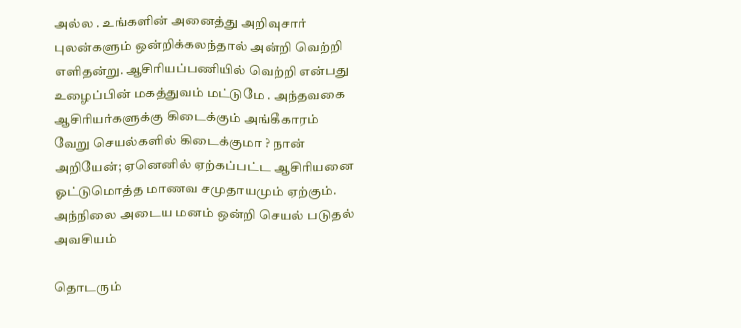அல்ல . உங்களின் அனைத்து அறிவுசார் புலன்களும் ஒன்றிக்கலந்தால் அன்றி வெற்றி எளிதன்று. ஆசிரியப்பணியில் வெற்றி என்பது உழைப்பின் மகத்துவம் மட்டுமே . அந்தவகை ஆசிரியர்களுக்கு கிடைக்கும் அங்கீகாரம் வேறு செயல்களில் கிடைக்குமா ? நான் அறியேன்; ஏனெனில் ஏற்கப்பட்ட ஆசிரியனை ஓட்டுமொத்த மாணவ சமுதாயமும் ஏற்கும். அந்நிலை அடைய மனம் ஒன்றி செயல் படுதல்   அவசியம்

தொடரும்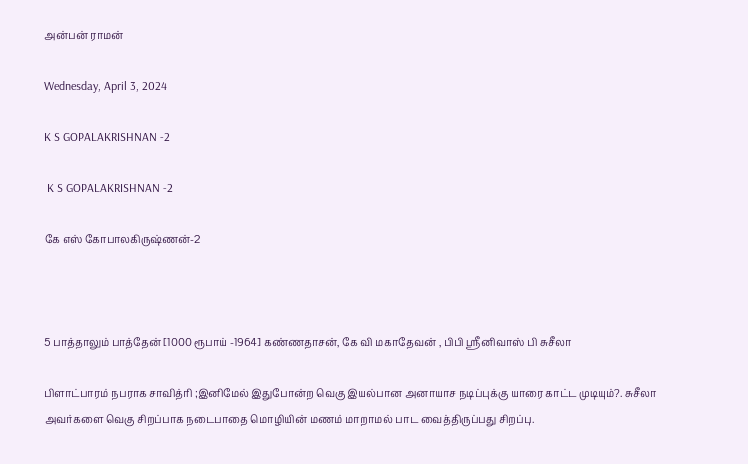அன்பன் ராமன்

Wednesday, April 3, 2024

K S GOPALAKRISHNAN -2

 K S GOPALAKRISHNAN -2

கே எஸ் கோபாலகிருஷ்ணன்-2



5 பாத்தாலும் பாத்தேன் [1000 ரூபாய் -1964] கண்ணதாசன், கே வி மகாதேவன் , பிபி ஸ்ரீனிவாஸ் பி சுசீலா

பிளாட்பாரம் நபராக சாவித்ரி ;இனிமேல் இதுபோன்ற வெகு இயல்பான அனாயாச நடிப்புக்கு யாரை காட்ட முடியும்?. சுசீலா அவர்களை வெகு சிறப்பாக நடைபாதை மொழியின் மணம் மாறாமல் பாட வைத்திருப்பது சிறப்பு.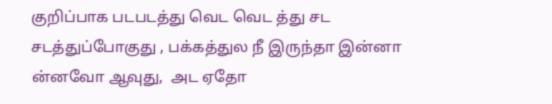குறிப்பாக படபடத்து வெட வெட த்து சட சடத்துப்போகுது , பக்கத்துல நீ இருந்தா இன்னா ன்னவோ ஆவுது,  அட ஏதோ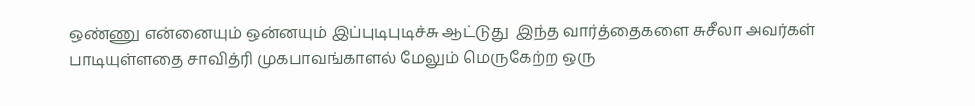ஒண்ணு என்னையும் ஒன்னயும் இப்புடிபுடிச்சு ஆட்டுது  இந்த வார்த்தைகளை சுசீலா அவர்கள் பாடியுள்ளதை சாவித்ரி முகபாவங்காளல் மேலும் மெருகேற்ற ஒரு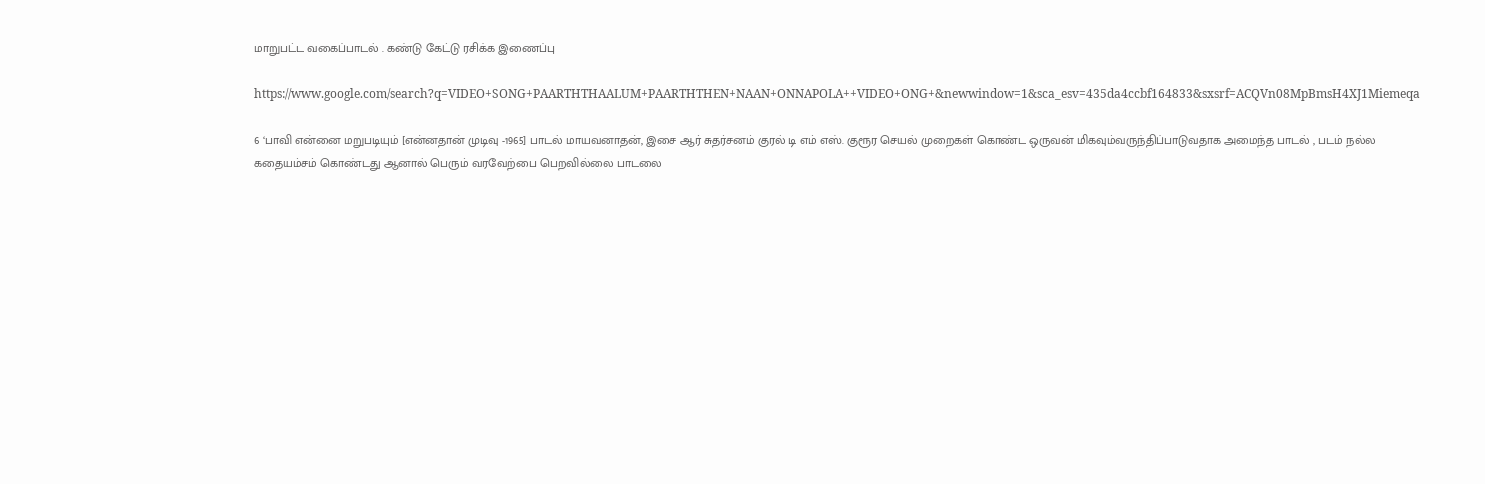மாறுபட்ட வகைப்பாடல் . கண்டு கேட்டு ரசிக்க இணைப்பு

https://www.google.com/search?q=VIDEO+SONG+PAARTHTHAALUM+PAARTHTHEN+NAAN+ONNAPOLA++VIDEO+ONG+&newwindow=1&sca_esv=435da4ccbf164833&sxsrf=ACQVn08MpBmsH4XJ1Miemeqa

6 ‘பாவி என்னை மறுபடியும் [என்னதான் முடிவு -1965] பாடல் மாயவனாதன், இசை ஆர் சுதர்சனம் குரல் டி எம் எஸ். குரூர செயல் முறைகள் கொண்ட ஒருவன் மிகவும்வருந்திப்பாடுவதாக அமைந்த பாடல் , படம் நல்ல கதையம்சம் கொண்டது ஆனால் பெரும் வரவேற்பை பெறவில்லை பாடலை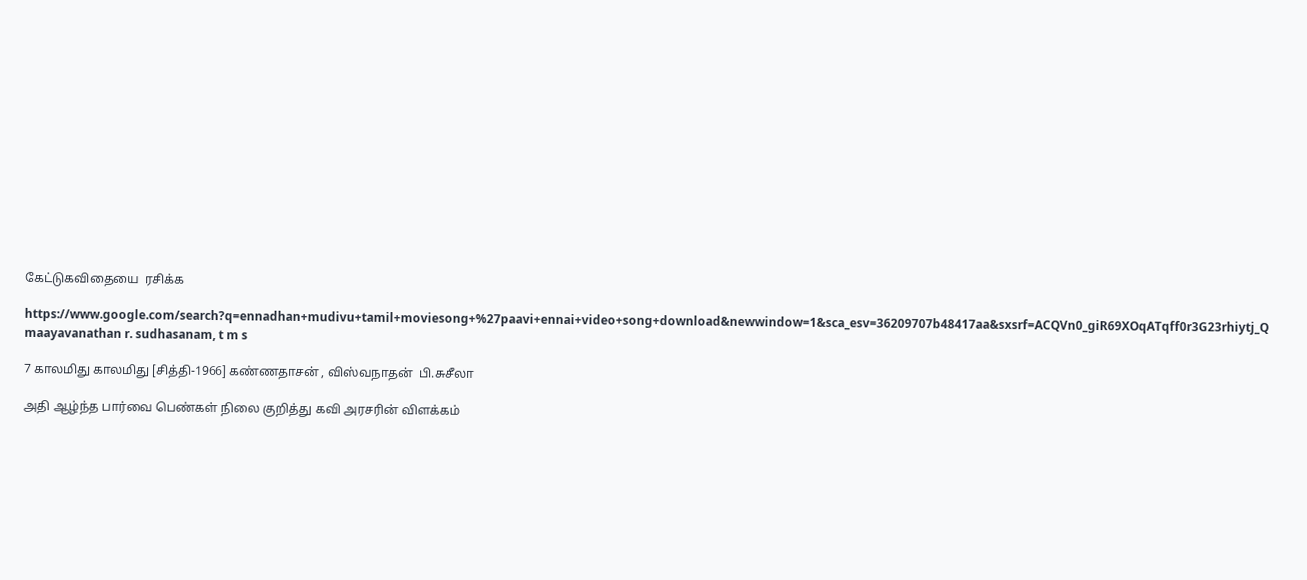கேட்டுகவிதையை  ரசிக்க

https://www.google.com/search?q=ennadhan+mudivu+tamil+moviesong+%27paavi+ennai+video+song+download&newwindow=1&sca_esv=36209707b48417aa&sxsrf=ACQVn0_giR69XOqATqff0r3G23rhiytj_Q maayavanathan r. sudhasanam, t m s

7 காலமிது காலமிது [சித்தி-1966] கண்ணதாசன் , விஸ்வநாதன்  பி.சுசீலா

அதி ஆழ்ந்த பார்வை பெண்கள் நிலை குறித்து கவி அரசரின் விளக்கம்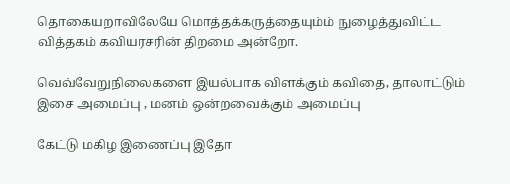தொகையறாவிலேயே மொத்தக்கருத்தையும்ம் நுழைத்துவிட்ட  வித்தகம் கவியரசரின் திறமை அன்றோ.

வெவ்வேறுநிலைகளை இயல்பாக விளக்கும் கவிதை, தாலாட்டும் இசை அமைப்பு , மனம் ஒன்றவைக்கும் அமைப்பு

கேட்டு மகிழ இணைப்பு இதோ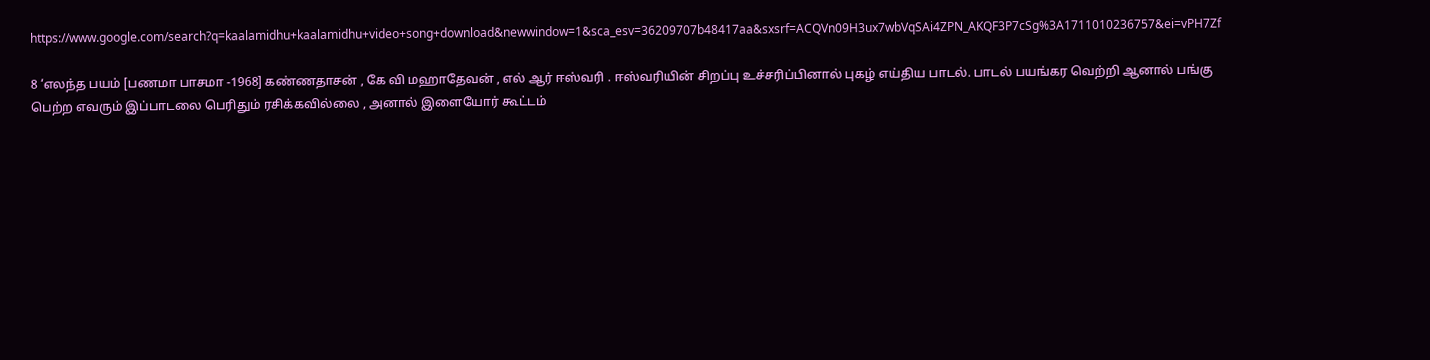https://www.google.com/search?q=kaalamidhu+kaalamidhu+video+song+download&newwindow=1&sca_esv=36209707b48417aa&sxsrf=ACQVn09H3ux7wbVqSAi4ZPN_AKQF3P7cSg%3A1711010236757&ei=vPH7Zf

8 ‘எலந்த பயம் [பணமா பாசமா -1968] கண்ணதாசன் , கே வி மஹாதேவன் , எல் ஆர் ஈஸ்வரி . ஈஸ்வரியின் சிறப்பு உச்சரிப்பினால் புகழ் எய்திய பாடல். பாடல் பயங்கர வெற்றி ஆனால் பங்கு பெற்ற எவரும் இப்பாடலை பெரிதும் ரசிக்கவில்லை , அனால் இளையோர் கூட்டம்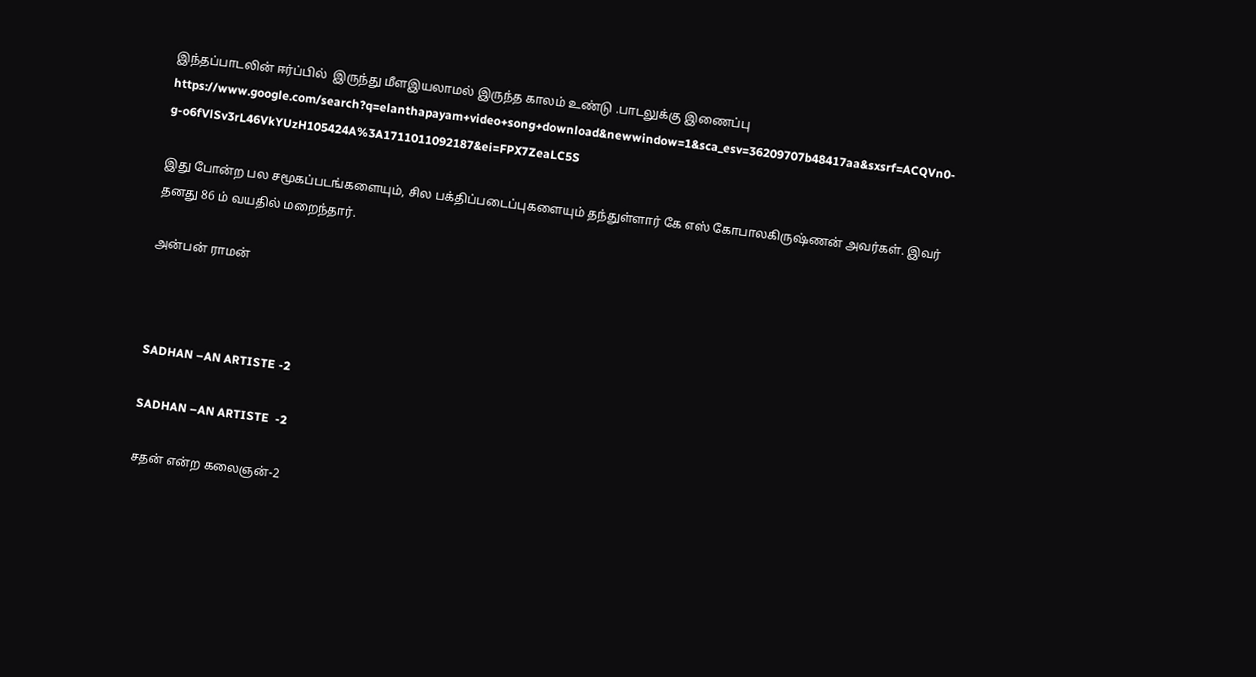இந்தப்பாடலின் ஈர்ப்பில்  இருந்து மீளஇயலாமல் இருந்த காலம் உண்டு .பாடலுக்கு இணைப்பு https://www.google.com/search?q=elanthapayam+video+song+download&newwindow=1&sca_esv=36209707b48417aa&sxsrf=ACQVn0-g-o6fVlSv3rL46VkYUzH105424A%3A1711011092187&ei=FPX7ZeaLC5S

இது போன்ற பல சமூகப்படங்களையும், சில பக்திப்படைப்புகளையும் தந்துள்ளார் கே எஸ் கோபாலகிருஷ்ணன் அவர்கள். இவர் தனது 86 ம் வயதில் மறைந்தார்.

அன்பன் ராமன்



SADHAN –AN ARTISTE -2

SADHAN –AN ARTISTE  -2

சதன் என்ற கலைஞன்-2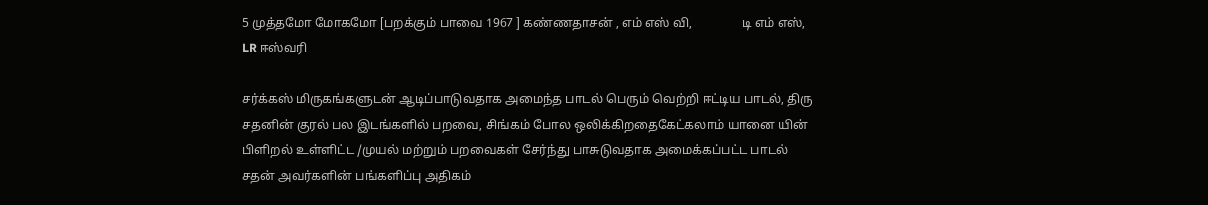5 முத்தமோ மோகமோ [பறக்கும் பாவை 1967 ] கண்ணதாசன் , எம் எஸ் வி,                டி எம் எஸ், LR ஈஸ்வரி

சர்க்கஸ் மிருகங்களுடன் ஆடிப்பாடுவதாக அமைந்த பாடல் பெரும் வெற்றி ஈட்டிய பாடல், திரு சதனின் குரல் பல இடங்களில் பறவை, சிங்கம் போல ஒலிக்கிறதைகேட்கலாம் யானை யின் பிளிறல் உள்ளிட்ட /முயல் மற்றும் பறவைகள் சேர்ந்து பாசுடுவதாக அமைக்கப்பட்ட பாடல் சதன் அவர்களின் பங்களிப்பு அதிகம்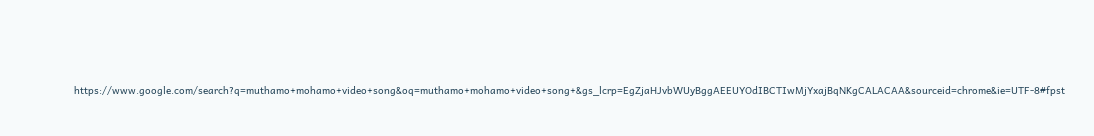https://www.google.com/search?q=muthamo+mohamo+video+song&oq=muthamo+mohamo+video+song+&gs_lcrp=EgZjaHJvbWUyBggAEEUYOdIBCTIwMjYxajBqNKgCALACAA&sourceid=chrome&ie=UTF-8#fpst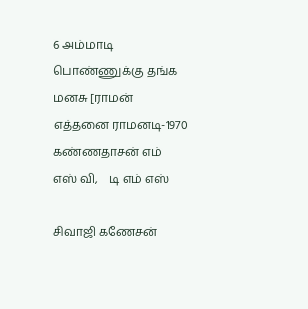6 அம்மாடி பொண்ணுக்கு தங்க மனசு [ராமன் எத்தனை ராமனடி-1970 கண்ணதாசன் எம் எஸ் வி,    டி எம் எஸ்

சிவாஜி கணேசன்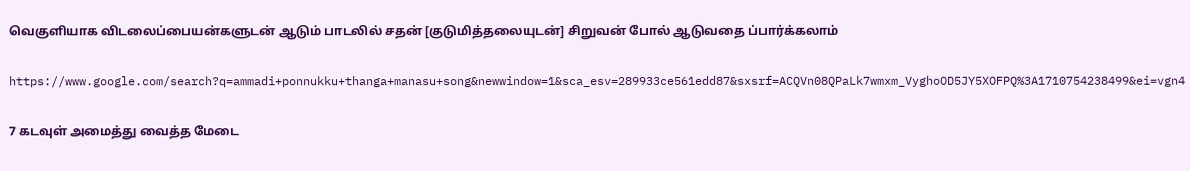வெகுளியாக விடலைப்பையன்களுடன் ஆடும் பாடலில் சதன் [குடுமித்தலையுடன்] சிறுவன் போல் ஆடுவதை ப்பார்க்கலாம்

https://www.google.com/search?q=ammadi+ponnukku+thanga+manasu+song&newwindow=1&sca_esv=289933ce561edd87&sxsrf=ACQVn08QPaLk7wmxm_VyghoOD5JY5XOFPQ%3A1710754238499&ei=vgn4

7 கடவுள் அமைத்து வைத்த மேடை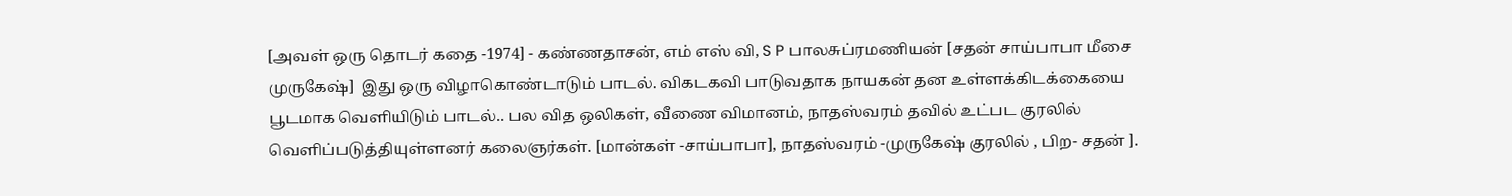[அவள் ஒரு தொடர் கதை -1974] - கண்ணதாசன், எம் எஸ் வி, S P பாலசுப்ரமணியன் [சதன் சாய்பாபா மீசை முருகேஷ்]  இது ஒரு விழாகொண்டாடும் பாடல். விகடகவி பாடுவதாக நாயகன் தன உள்ளக்கிடக்கையை பூடமாக வெளியிடும் பாடல்.. பல வித ஒலிகள், வீணை விமானம், நாதஸ்வரம் தவில் உட்பட குரலில் வெளிப்படுத்தியுள்ளனர் கலைஞர்கள். [மான்கள் -சாய்பாபா], நாதஸ்வரம் -முருகேஷ் குரலில் , பிற- சதன் ].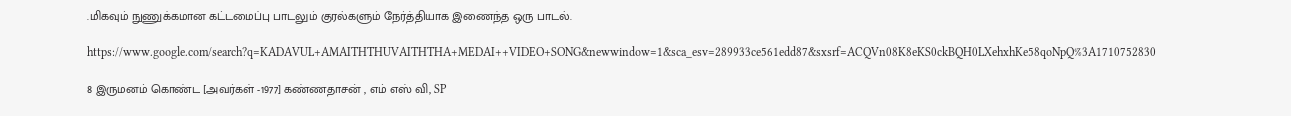.மிகவும் நுணுக்கமான கட்டமைப்பு பாடலும் குரல்களும் நேர்த்தியாக இணைந்த ஒரு பாடல்.

https://www.google.com/search?q=KADAVUL+AMAITHTHUVAITHTHA+MEDAI++VIDEO+SONG&newwindow=1&sca_esv=289933ce561edd87&sxsrf=ACQVn08K8eKS0ckBQH0LXehxhKe58qoNpQ%3A1710752830

8 இருமனம் கொண்ட [அவர்கள் -1977] கண்ணதாசன் , எம் எஸ் வி, SP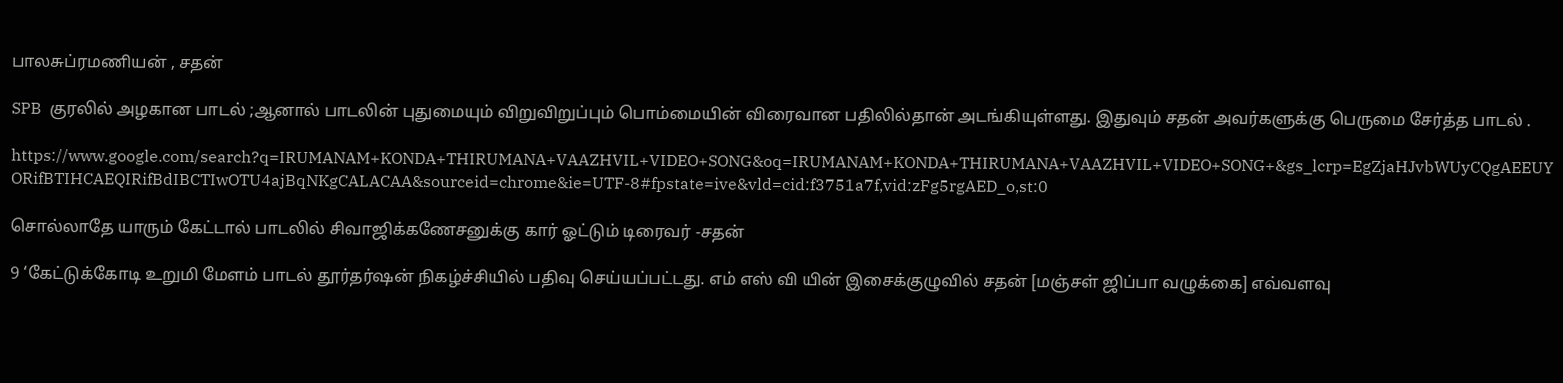பாலசுப்ரமணியன் , சதன்

SPB  குரலில் அழகான பாடல் ;ஆனால் பாடலின் புதுமையும் விறுவிறுப்பும் பொம்மையின் விரைவான பதிலில்தான் அடங்கியுள்ளது. இதுவும் சதன் அவர்களுக்கு பெருமை சேர்த்த பாடல் .

https://www.google.com/search?q=IRUMANAM+KONDA+THIRUMANA+VAAZHVIL+VIDEO+SONG&oq=IRUMANAM+KONDA+THIRUMANA+VAAZHVIL+VIDEO+SONG+&gs_lcrp=EgZjaHJvbWUyCQgAEEUYORifBTIHCAEQIRifBdIBCTIwOTU4ajBqNKgCALACAA&sourceid=chrome&ie=UTF-8#fpstate=ive&vld=cid:f3751a7f,vid:zFg5rgAED_o,st:0

சொல்லாதே யாரும் கேட்டால் பாடலில் சிவாஜிக்கணேசனுக்கு கார் ஓட்டும் டிரைவர் -சதன்

9 ‘கேட்டுக்கோடி உறுமி மேளம் பாடல் தூர்தர்ஷன் நிகழ்ச்சியில் பதிவு செய்யப்பட்டது. எம் எஸ் வி யின் இசைக்குழுவில் சதன் [மஞ்சள் ஜிப்பா வழுக்கை] எவ்வளவு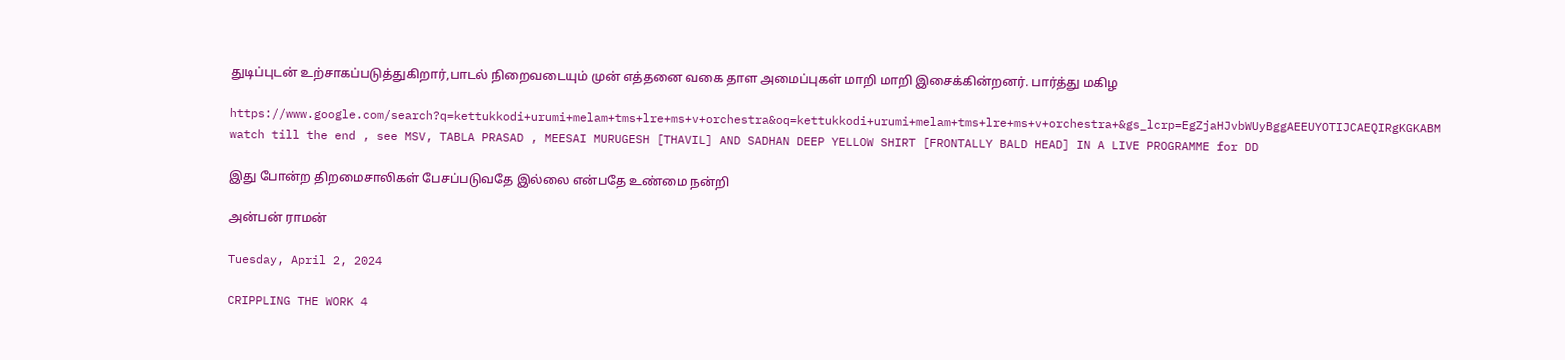துடிப்புடன் உற்சாகப்படுத்துகிறார்,பாடல் நிறைவடையும் முன் எத்தனை வகை தாள அமைப்புகள் மாறி மாறி இசைக்கின்றனர். பார்த்து மகிழ

https://www.google.com/search?q=kettukkodi+urumi+melam+tms+lre+ms+v+orchestra&oq=kettukkodi+urumi+melam+tms+lre+ms+v+orchestra+&gs_lcrp=EgZjaHJvbWUyBggAEEUYOTIJCAEQIRgKGKABM  watch till the end , see MSV, TABLA PRASAD , MEESAI MURUGESH [THAVIL] AND SADHAN DEEP YELLOW SHIRT [FRONTALLY BALD HEAD] IN A LIVE PROGRAMME for DD

இது போன்ற திறமைசாலிகள் பேசப்படுவதே இல்லை என்பதே உண்மை நன்றி

அன்பன் ராமன்

Tuesday, April 2, 2024

CRIPPLING THE WORK 4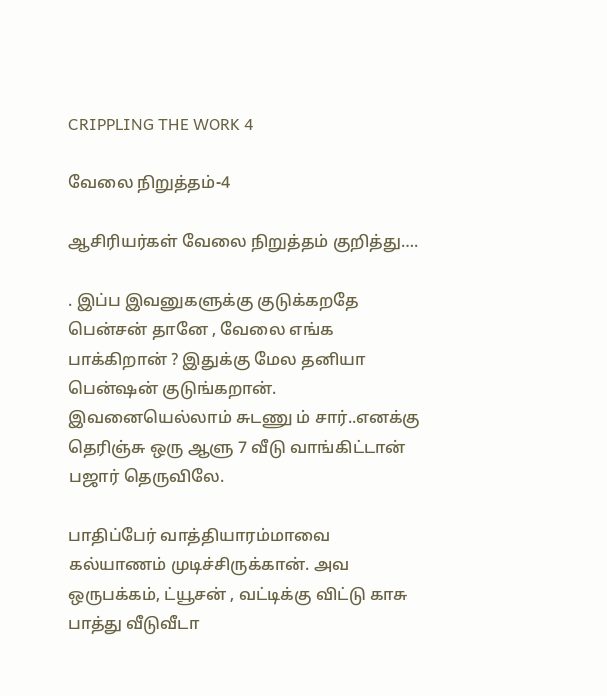CRIPPLING THE WORK 4

வேலை நிறுத்தம்-4

ஆசிரியர்கள் வேலை நிறுத்தம் குறித்து….

. இப்ப இவனுகளுக்கு குடுக்கறதே பென்சன் தானே , வேலை எங்க பாக்கிறான் ? இதுக்கு மேல தனியா பென்ஷன் குடுங்கறான். இவனையெல்லாம் சுடணு ம் சார்..எனக்கு தெரிஞ்சு ஒரு ஆளு 7 வீடு வாங்கிட்டான் பஜார் தெருவிலே.

பாதிப்பேர் வாத்தியாரம்மாவை கல்யாணம் முடிச்சிருக்கான். அவ ஒருபக்கம், ட்யூசன் , வட்டிக்கு விட்டு காசு பாத்து வீடுவீடா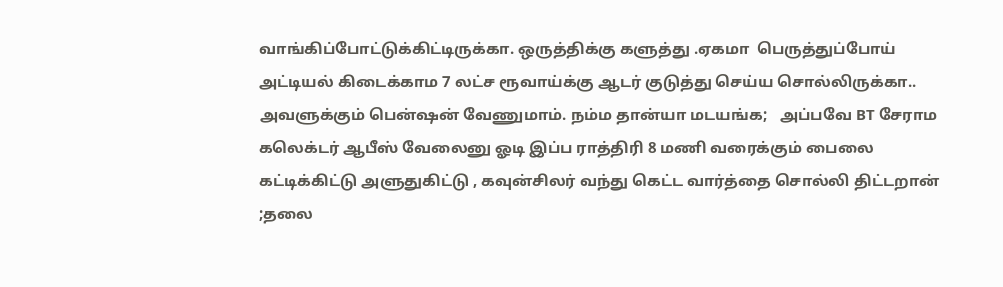வாங்கிப்போட்டுக்கிட்டிருக்கா. ஒருத்திக்கு களுத்து .ஏகமா  பெருத்துப்போய் அட்டியல் கிடைக்காம 7 லட்ச ரூவாய்க்கு ஆடர் குடுத்து செய்ய சொல்லிருக்கா.. அவளுக்கும் பென்ஷன் வேணுமாம். நம்ம தான்யா மடயங்க;   அப்பவே BT சேராம கலெக்டர் ஆபீஸ் வேலைனு ஓடி இப்ப ராத்திரி 8 மணி வரைக்கும் பைலை கட்டிக்கிட்டு அளுதுகிட்டு , கவுன்சிலர் வந்து கெட்ட வார்த்தை சொல்லி திட்டறான் ;தலை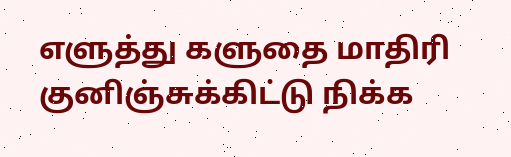எளுத்து களுதை மாதிரி குனிஞ்சுக்கிட்டு நிக்க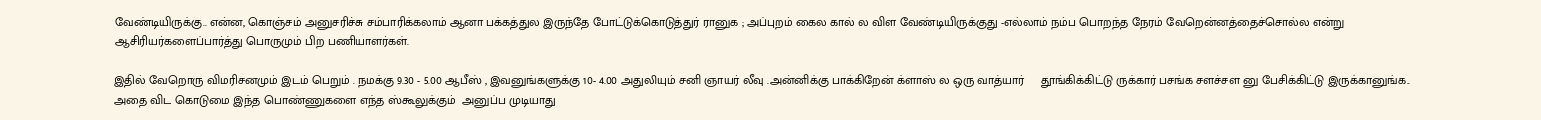வேண்டியிருக்கு.. என்ன, கொஞ்சம் அனுசரிச்சு சம்பாரிக்கலாம் ஆனா பக்கத்துல இருந்தே போட்டுக்கொடுத்துர் ரானுக ; அப்புறம் கைல கால் ல விள வேண்டியிருக்குது -எல்லாம் நம்ப பொறந்த நேரம் வேறென்னத்தைச்சொல்ல என்று ஆசிரியர்களைப்பார்த்து பொருமும் பிற பணியாளர்கள்.

இதில் வேறொரு விமரிசனமும் இடம் பெறும் . நமக்கு 9.30 - 5.00 ஆபீஸ் , இவனுங்களுக்கு 10- 4.00 அதுலியும் சனி ஞாயர் லீவு .அன்னிக்கு பாக்கிறேன் க்ளாஸ் ல ஒரு வாத்யார்     தூங்கிக்கிட்டு ருக்கார் பசங்க சளச்சள னு பேசிக்கிட்டு இருக்கானுங்க.. அதை விட கொடுமை இந்த பொண்ணுகளை எந்த ஸ்கூலுக்கும்  அனுப்ப முடியாது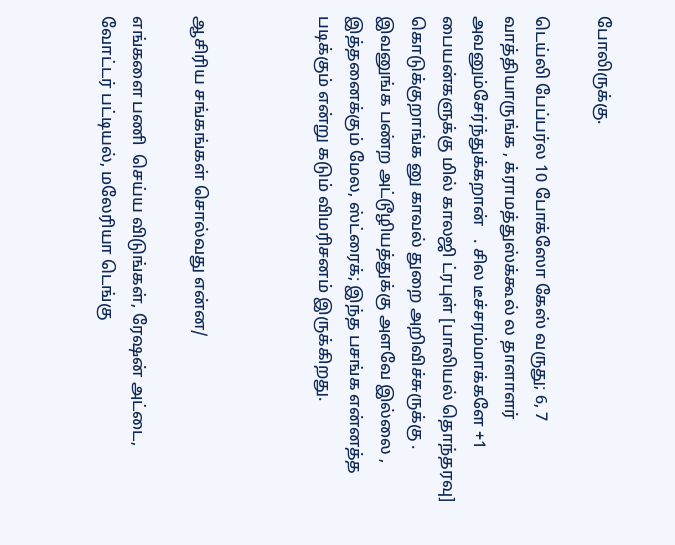போலிருக்கு.

டெய்லி பேப்பர்ல 10 போக்ஸோ கேஸ் வருது; 6, 7 வாத்தியாருங்க , க்ராமத்துஸ்க்கூல் ல தாளாளர் அவனும்சேர்ந்துக்கறான்   . சில டீச்சரம்மாக்களே +1 பையன்களுக்கு மில் காலஜி ட்ரபுள் [பாலியல் தொந்தரவு] கொடுக்குறாங்க னு காவல் துறை அறிவிச்சுருக்கு . இவனுங்க பண்ற அட்டூழியத்துக்கு அளவே இல்லை , இத்தனைக்கும் மேல, ஸ்ட்ரைக்; இந்த பசங்க என்னத்த படிக்கும் என்று கடும் விமரிசனம் இருக்கிறது.



ஆசிரிய சங்கங்கள் சொல்வது என்ன/

எங்களை பணி  செய்ய விடுங்கள், ரேஷன் அட்டை, வோட்டர் பட்டியல், மலேரியா டெங்கு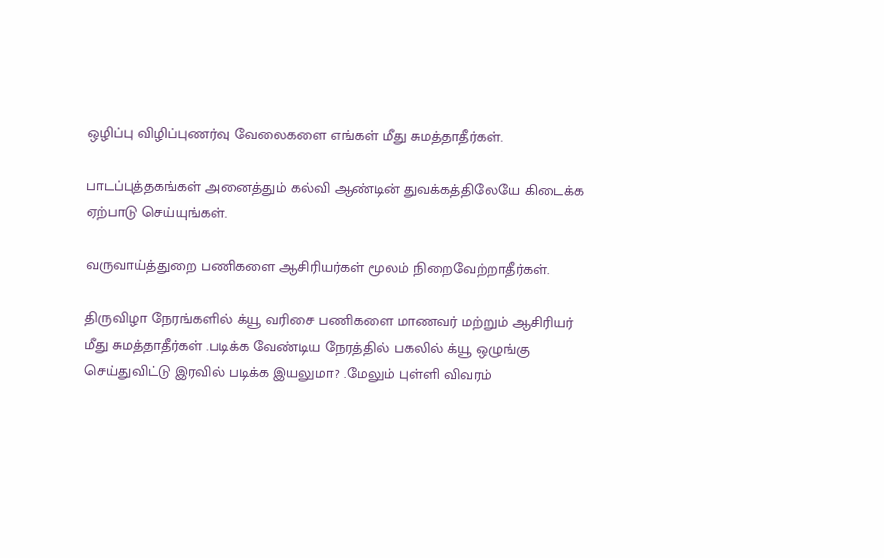ஒழிப்பு விழிப்புணர்வு வேலைகளை எங்கள் மீது சுமத்தாதீர்கள்.

பாடப்புத்தகங்கள் அனைத்தும் கல்வி ஆண்டின் துவக்கத்திலேயே கிடைக்க ஏற்பாடு செய்யுங்கள்.

வருவாய்த்துறை பணிகளை ஆசிரியர்கள் மூலம் நிறைவேற்றாதீர்கள்.

திருவிழா நேரங்களில் க்யூ வரிசை பணிகளை மாணவர் மற்றும் ஆசிரியர் மீது சுமத்தாதீர்கள் .படிக்க வேண்டிய நேரத்தில் பகலில் க்யூ ஒழுங்கு செய்துவிட்டு இரவில் படிக்க இயலுமா? .மேலும் புள்ளி விவரம்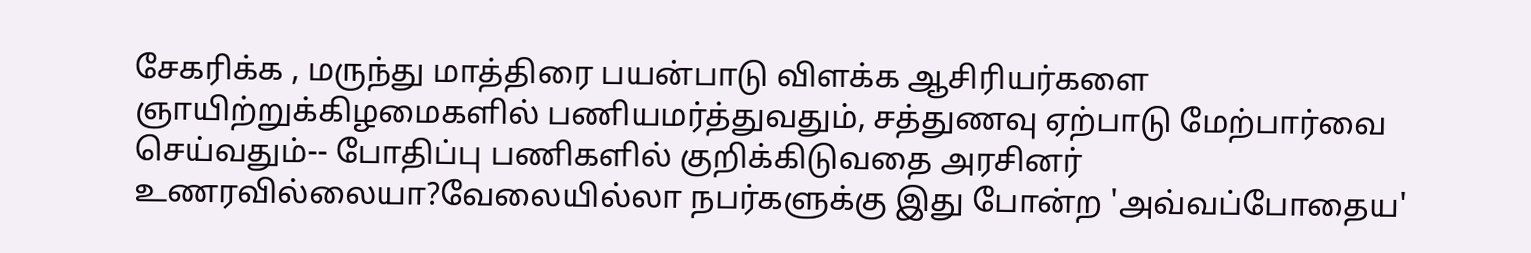சேகரிக்க , மருந்து மாத்திரை பயன்பாடு விளக்க ஆசிரியர்களை ஞாயிற்றுக்கிழமைகளில் பணியமர்த்துவதும், சத்துணவு ஏற்பாடு மேற்பார்வை செய்வதும்-- போதிப்பு பணிகளில் குறிக்கிடுவதை அரசினர் உணரவில்லையா?வேலையில்லா நபர்களுக்கு இது போன்ற 'அவ்வப்போதைய'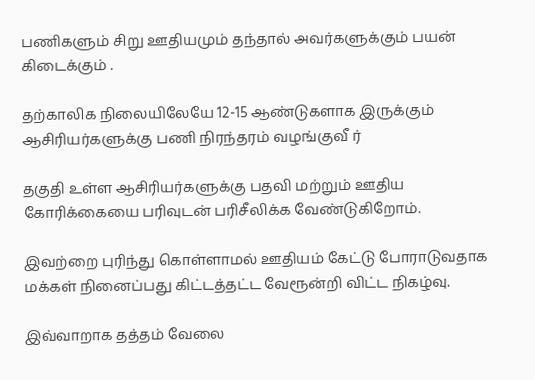பணிகளும் சிறு ஊதியமும் தந்தால் அவர்களுக்கும் பயன் கிடைக்கும் .

தற்காலிக நிலையிலேயே 12-15 ஆண்டுகளாக இருக்கும் ஆசிரியர்களுக்கு பணி நிரந்தரம் வழங்குவீ ர்

தகுதி உள்ள ஆசிரியர்களுக்கு பதவி மற்றும் ஊதிய கோரிக்கையை பரிவுடன் பரிசீலிக்க வேண்டுகிறோம்.

இவற்றை புரிந்து கொள்ளாமல் ஊதியம் கேட்டு போராடுவதாக மக்கள் நினைப்பது கிட்டத்தட்ட வேரூன்றி விட்ட நிகழ்வு.

இவ்வாறாக தத்தம் வேலை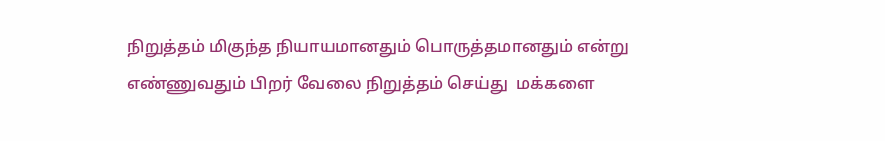நிறுத்தம் மிகுந்த நியாயமானதும் பொருத்தமானதும் என்று எண்ணுவதும் பிறர் வேலை நிறுத்தம் செய்து  மக்களை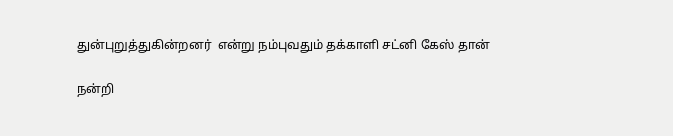துன்புறுத்துகின்றனர்  என்று நம்புவதும் தக்காளி சட்னி கேஸ் தான்

நன்றி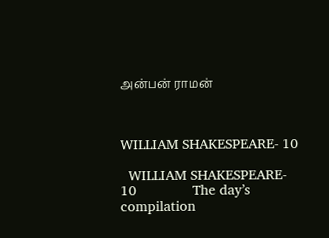அன்பன் ராமன்



WILLIAM SHAKESPEARE- 10

  WILLIAM SHAKESPEARE- 10              The day’s compilation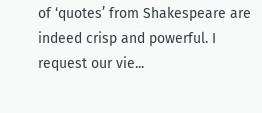of ‘quotes’ from Shakespeare are indeed crisp and powerful. I request our vie...